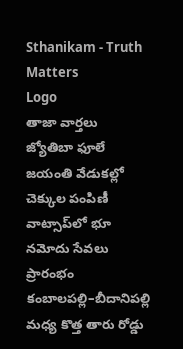Sthanikam - Truth Matters
Logo
తాజా వార్తలు
జ్యోతిబా ఫూలే జయంతి వేడుకల్లో చెక్కుల పంపిణీ వాట్సాప్‌లో భూ నమోదు సేవలు ప్రారంభం కంబాలపల్లి–బీదానిపల్లి మధ్య కొత్త తారు రోడ్డు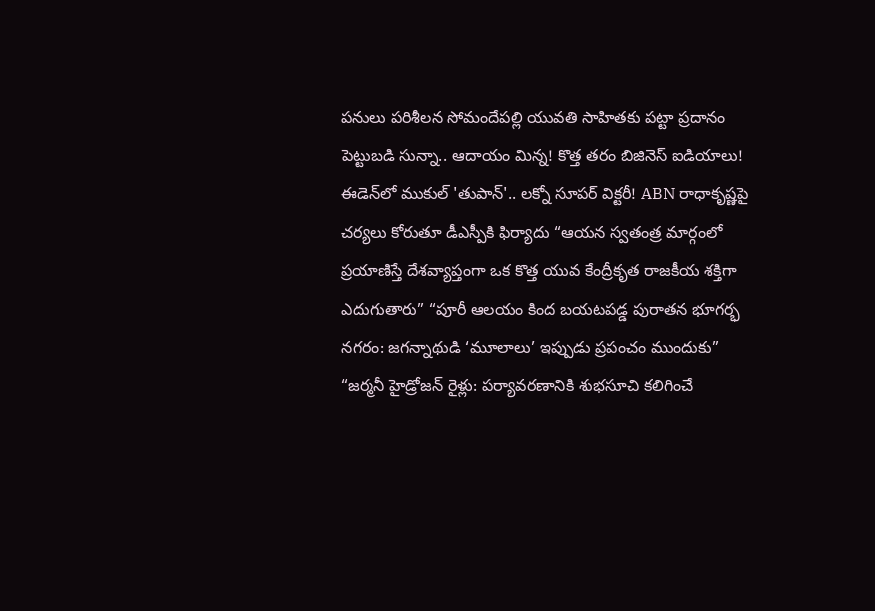పనులు పరిశీలన సోమందేపల్లి యువతి సాహితకు పట్టా ప్రదానం పెట్టుబడి సున్నా.. ఆదాయం మిన్న! కొత్త తరం బిజినెస్ ఐడియాలు! ఈడెన్‌లో ముకుల్ 'తుపాన్'.. లక్నో సూపర్ విక్టరీ! ABN రాధాకృష్ణపై చర్యలు కోరుతూ డీఎస్పీకి ఫిర్యాదు “ఆయన స్వతంత్ర మార్గంలో ప్రయాణిస్తే దేశవ్యాప్తంగా ఒక కొత్త యువ కేంద్రీకృత రాజకీయ శక్తిగా ఎదుగుతారు” “పూరీ ఆలయం కింద బయటపడ్డ పురాతన భూగర్భ నగరం: జగన్నాథుడి ‘మూలాలు’ ఇప్పుడు ప్రపంచం ముందుకు” “జర్మనీ హైడ్రోజన్ రైళ్లు: పర్యావరణానికి శుభసూచి కలిగించే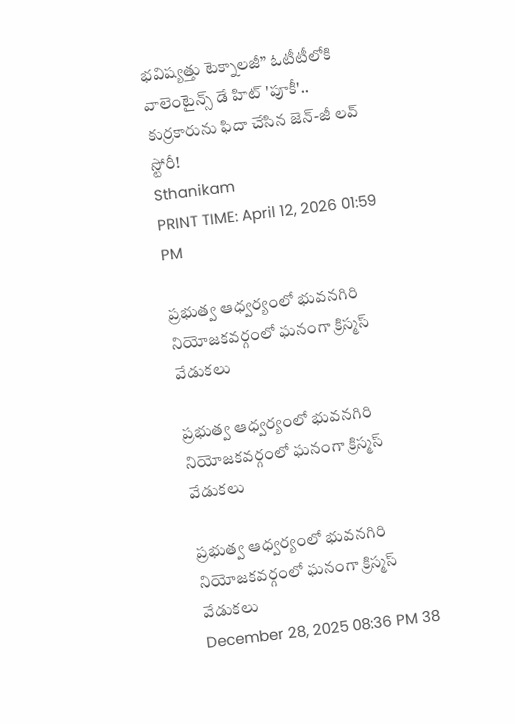భవిష్యత్తు టెక్నాలజీ” ఓటీటీలోకి వాలెంటైన్స్ డే హిట్ 'పూకీ'.. కుర్రకారును ఫిదా చేసిన జెన్-జీ లవ్ స్టోరీ!
Sthanikam
PRINT TIME: April 12, 2026 01:59 PM

ప్రభుత్వ ఆధ్వర్యంలో భువనగిరి నియోజకవర్గంలో ఘనంగా క్రిస్మస్ వేడుకలు

ప్రభుత్వ ఆధ్వర్యంలో భువనగిరి నియోజకవర్గంలో ఘనంగా క్రిస్మస్ వేడుకలు

ప్రభుత్వ ఆధ్వర్యంలో భువనగిరి నియోజకవర్గంలో ఘనంగా క్రిస్మస్ వేడుకలు
December 28, 2025 08:36 PM 38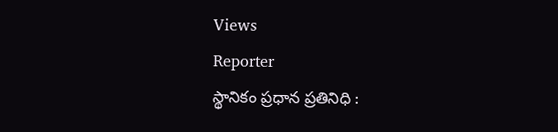Views
Reporter
స్థానికం ప్రధాన ప్రతినిధి :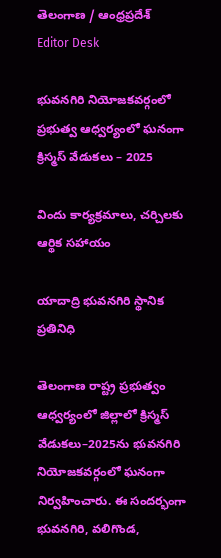తెలంగాణ / ఆంధ్రప్రదేశ్
Editor Desk

భువనగిరి నియోజకవర్గంలో ప్రభుత్వ ఆధ్వర్యంలో ఘనంగా క్రిస్మస్ వేడుకలు – 2025

విందు కార్యక్రమాలు, చర్చిలకు ఆర్థిక సహాయం

యాదాద్రి భువనగిరి స్థానిక ప్రతినిధి

తెలంగాణ రాష్ట్ర ప్రభుత్వం ఆధ్వర్యంలో జిల్లాలో క్రిస్మస్ వేడుకలు–2025ను భువనగిరి నియోజకవర్గంలో ఘనంగా నిర్వహించారు. ఈ సందర్భంగా భువనగిరి, వలిగొండ,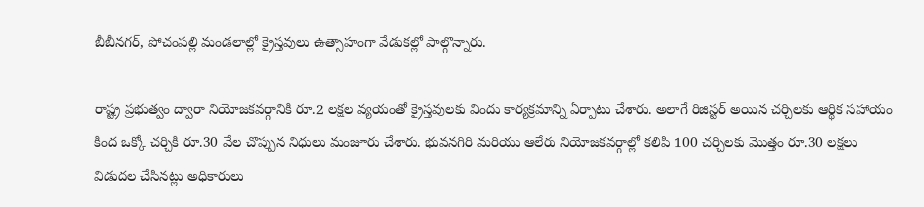బీబీనగర్, పోచంపల్లి మండలాల్లో క్రైస్తవులు ఉత్సాహంగా వేడుకల్లో పాల్గొన్నారు.

రాష్ట్ర ప్రభుత్వం ద్వారా నియోజకవర్గానికి రూ.2 లక్షల వ్యయంతో క్రైస్తవులకు విందు కార్యక్రమాన్ని ఏర్పాటు చేశారు. అలాగే రిజిస్టర్ అయిన చర్చిలకు ఆర్థిక సహాయం కింద ఒక్కో చర్చికి రూ.30 వేల చొప్పున నిధులు మంజూరు చేశారు. భువనగిరి మరియు ఆలేరు నియోజకవర్గాల్లో కలిపి 100 చర్చిలకు మొత్తం రూ.30 లక్షలు విడుదల చేసినట్లు అధికారులు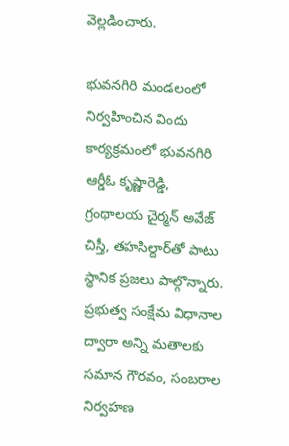వెల్లడించారు.

భువనగిరి మండలంలో నిర్వహించిన విందు కార్యక్రమంలో భువనగిరి ఆర్డీఓ కృష్ణారెడ్డి, గ్రంథాలయ చైర్మన్ అవేజ్ చిస్తీ, తహసిల్దార్‌తో పాటు స్థానిక ప్రజలు పాల్గొన్నారు. ప్రభుత్వ సంక్షేమ విధానాల ద్వారా అన్ని మతాలకు సమాన గౌరవం, సంబరాల నిర్వహణ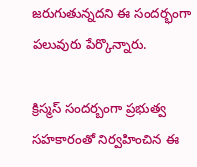జరుగుతున్నదని ఈ సందర్భంగా పలువురు పేర్కొన్నారు.

క్రిస్మస్ సందర్బంగా ప్రభుత్వ సహకారంతో నిర్వహించిన ఈ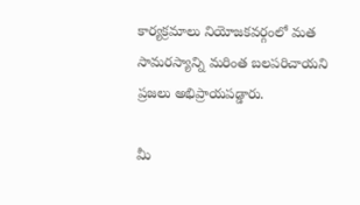కార్యక్రమాలు నియోజకవర్గంలో మత సామరస్యాన్ని మరింత బలపరిచాయని ప్రజలు అభిప్రాయపడ్డారు.

మీ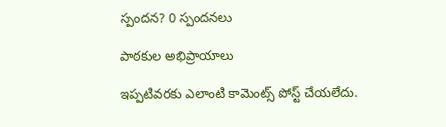స్పందన? 0 స్పందనలు

పాఠకుల అభిప్రాయాలు

ఇప్పటివరకు ఎలాంటి కామెంట్స్ పోస్ట్ చేయలేదు.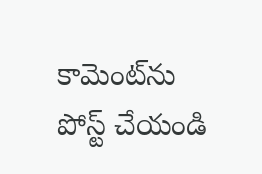కామెంట్‌ను పోస్ట్ చేయండి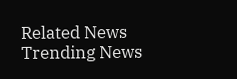Related News
Trending News